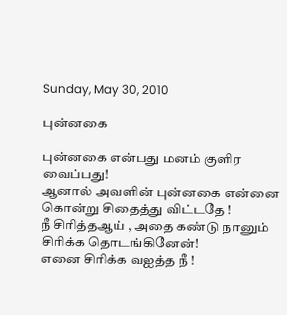Sunday, May 30, 2010

புன்னகை

புன்னகை என்பது மனம் குளிர வைப்பது!
ஆனால் அவளின் புன்னகை என்னை கொன்று சிதைத்து விட்டதே !
நீ சிரித்தஆய் , அதை கண்டு நானும் சிரிக்க தொடங்கினேன்!
எனை சிரிக்க வஐத்த நீ !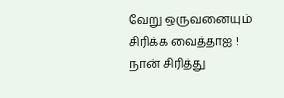வேறு ஒருவனையும் சிரிக்க வைத்தாஐ !
நான் சிரித்து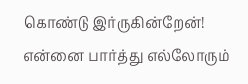கொண்டு இர்ருகின்றேன்!
என்னை பார்த்து எல்லோரும்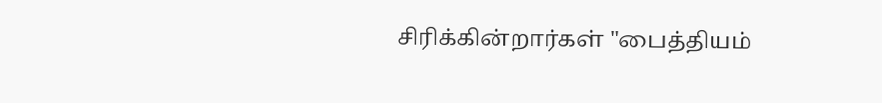சிரிக்கின்றார்கள் "பைத்தியம்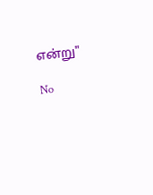என்று"

No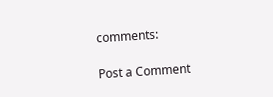comments:

Post a Comment